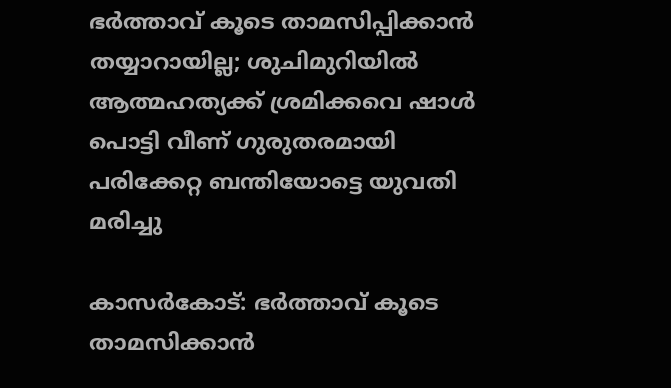ഭര്‍ത്താവ് കൂടെ താമസിപ്പിക്കാന്‍ തയ്യാറായില്ല; ശുചിമുറിയില്‍ ആത്മഹത്യക്ക് ശ്രമിക്കവെ ഷാള്‍ പൊട്ടി വീണ് ഗുരുതരമായി പരിക്കേറ്റ ബന്തിയോട്ടെ യുവതി മരിച്ചു

കാസര്‍കോട്: ഭര്‍ത്താവ് കൂടെ താമസിക്കാന്‍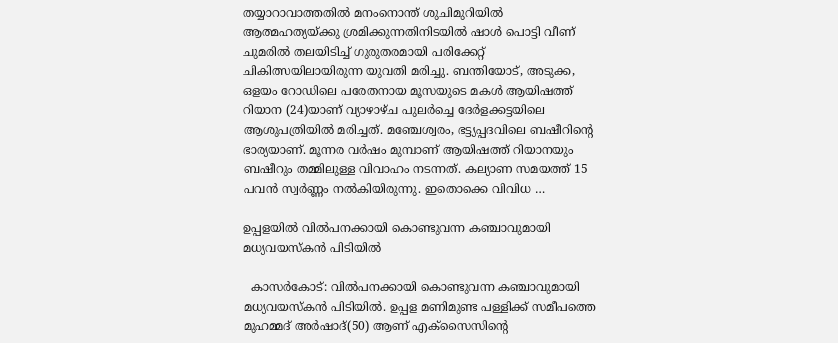തയ്യാറാവാത്തതില്‍ മനംനൊന്ത് ശുചിമുറിയില്‍ ആത്മഹത്യയ്ക്കു ശ്രമിക്കുന്നതിനിടയില്‍ ഷാള്‍ പൊട്ടി വീണ് ചുമരില്‍ തലയിടിച്ച് ഗുരുതരമായി പരിക്കേറ്റ് ചികിത്സയിലായിരുന്ന യുവതി മരിച്ചു. ബന്തിയോട്, അടുക്ക, ഒളയം റോഡിലെ പരേതനായ മൂസയുടെ മകള്‍ ആയിഷത്ത് റിയാന (24)യാണ് വ്യാഴാഴ്ച പുലര്‍ച്ചെ ദേര്‍ളക്കട്ടയിലെ ആശുപത്രിയില്‍ മരിച്ചത്. മഞ്ചേശ്വരം, ഭട്ട്യപ്പദവിലെ ബഷീറിന്റെ ഭാര്യയാണ്. മൂന്നര വര്‍ഷം മുമ്പാണ് ആയിഷത്ത് റിയാനയും ബഷീറും തമ്മിലുള്ള വിവാഹം നടന്നത്. കല്യാണ സമയത്ത് 15 പവന്‍ സ്വര്‍ണ്ണം നല്‍കിയിരുന്നു. ഇതൊക്കെ വിവിധ …

ഉപ്പളയില്‍ വില്‍പനക്കായി കൊണ്ടുവന്ന കഞ്ചാവുമായി മധ്യവയസ്‌കന്‍ പിടിയില്‍

  കാസര്‍കോട്: വില്‍പനക്കായി കൊണ്ടുവന്ന കഞ്ചാവുമായി മധ്യവയസ്‌കന്‍ പിടിയില്‍. ഉപ്പള മണിമുണ്ട പള്ളിക്ക് സമീപത്തെ മുഹമ്മദ് അര്‍ഷാദ്(50) ആണ് എക്‌സൈസിന്റെ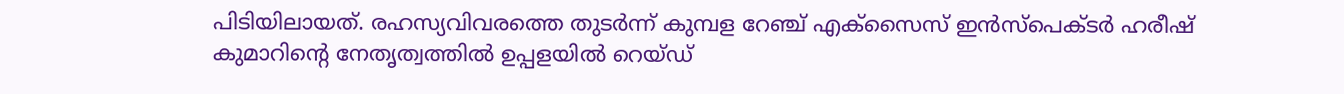പിടിയിലായത്. രഹസ്യവിവരത്തെ തുടര്‍ന്ന് കുമ്പള റേഞ്ച് എക്‌സൈസ് ഇന്‍സ്പെക്ടര്‍ ഹരീഷ് കുമാറിന്റെ നേതൃത്വത്തില്‍ ഉപ്പളയില്‍ റെയ്ഡ്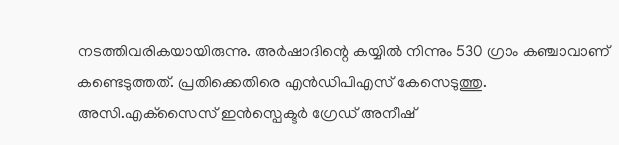നടത്തിവരികയായിരുന്നു. അര്‍ഷാദിന്റെ കയ്യില്‍ നിന്നും 530 ഗ്രാം കഞ്ചാവാണ് കണ്ടെടുത്തത്. പ്രതിക്കെതിരെ എന്‍ഡിപിഎസ് കേസെടുത്തു. അസി.എക്‌സൈസ് ഇന്‍സ്പെക്ടര്‍ ഗ്രേഡ് അനീഷ്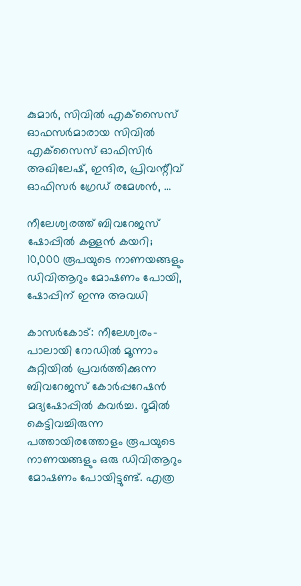കുമാര്‍, സിവില്‍ എക്‌സൈസ് ഓഫസര്‍മാരായ സിവില്‍ എക്‌സൈസ് ഓഫിസിര്‍ അഖിലേഷ്, ഇന്ദിര, പ്രിവന്റീവ് ഓഫിസര്‍ ഗ്രേഡ് രമേശന്‍, …

നീലേശ്വരത്ത് ബിവറേജസ് ഷോപ്പില്‍ കള്ളന്‍ കയറി; 10,000 രൂപയുടെ നാണയങ്ങളും ഡിവിആറും മോഷണം പോയി, ഷോപ്പിന് ഇന്നു അവധി

കാസര്‍കോട്: നീലേശ്വരം-പാലായി റോഡില്‍ മൂന്നാം കുറ്റിയില്‍ പ്രവര്‍ത്തിക്കുന്ന ബിവറേജസ് കോര്‍പ്പറേഷന്‍ മദ്യഷോപ്പില്‍ കവര്‍ച്ച. റൂമില്‍ കെട്ടിവച്ചിരുന്ന പത്തായിരത്തോളം രൂപയുടെ നാണയങ്ങളും ഒരു ഡിവിആറും മോഷണം പോയിട്ടുണ്ട്. എത്ര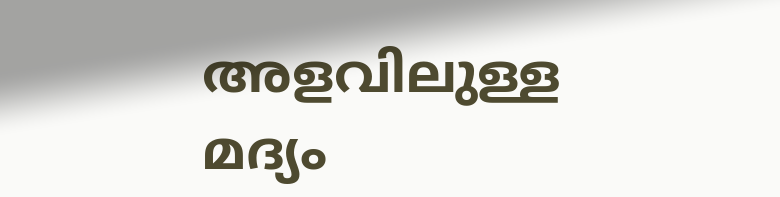അളവിലുള്ള മദ്യം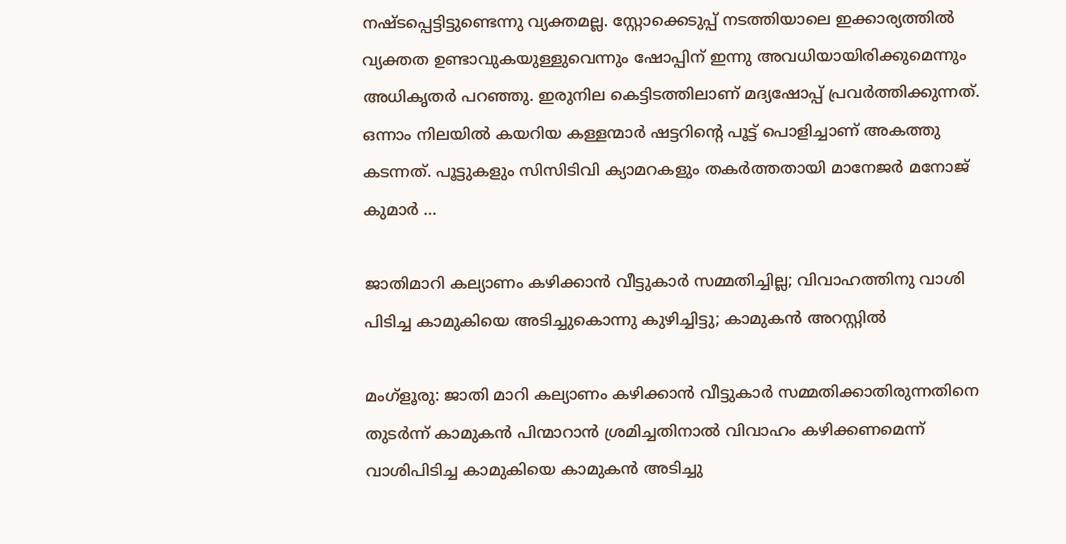നഷ്ടപ്പെട്ടിട്ടുണ്ടെന്നു വ്യക്തമല്ല. സ്റ്റോക്കെടുപ്പ് നടത്തിയാലെ ഇക്കാര്യത്തില്‍ വ്യക്തത ഉണ്ടാവുകയുള്ളുവെന്നും ഷോപ്പിന് ഇന്നു അവധിയായിരിക്കുമെന്നും അധികൃതര്‍ പറഞ്ഞു. ഇരുനില കെട്ടിടത്തിലാണ് മദ്യഷോപ്പ് പ്രവര്‍ത്തിക്കുന്നത്. ഒന്നാം നിലയില്‍ കയറിയ കള്ളന്മാര്‍ ഷട്ടറിന്റെ പൂട്ട് പൊളിച്ചാണ് അകത്തു കടന്നത്. പൂട്ടുകളും സിസിടിവി ക്യാമറകളും തകര്‍ത്തതായി മാനേജര്‍ മനോജ് കുമാര്‍ …

ജാതിമാറി കല്യാണം കഴിക്കാന്‍ വീട്ടുകാര്‍ സമ്മതിച്ചില്ല; വിവാഹത്തിനു വാശി പിടിച്ച കാമുകിയെ അടിച്ചുകൊന്നു കുഴിച്ചിട്ടു; കാമുകന്‍ അറസ്റ്റില്‍

മംഗ്‌ളൂരു: ജാതി മാറി കല്യാണം കഴിക്കാന്‍ വീട്ടുകാര്‍ സമ്മതിക്കാതിരുന്നതിനെ തുടര്‍ന്ന് കാമുകന്‍ പിന്മാറാന്‍ ശ്രമിച്ചതിനാല്‍ വിവാഹം കഴിക്കണമെന്ന് വാശിപിടിച്ച കാമുകിയെ കാമുകന്‍ അടിച്ചു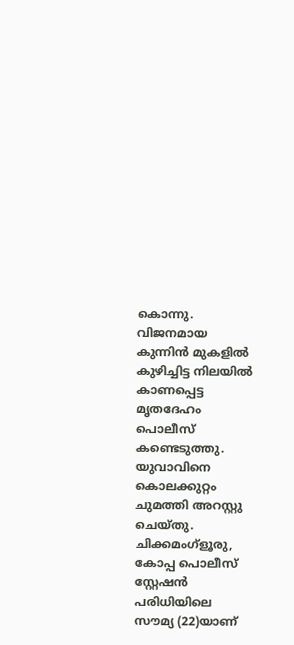കൊന്നു. വിജനമായ കുന്നിന്‍ മുകളില്‍ കുഴിച്ചിട്ട നിലയില്‍ കാണപ്പെട്ട മൃതദേഹം പൊലീസ് കണ്ടെടുത്തു. യുവാവിനെ കൊലക്കുറ്റം ചുമത്തി അറസ്റ്റു ചെയ്തു. ചിക്കമംഗ്‌ളൂരു, കോപ്പ പൊലീസ് സ്റ്റേഷന്‍ പരിധിയിലെ സൗമ്യ (22)യാണ്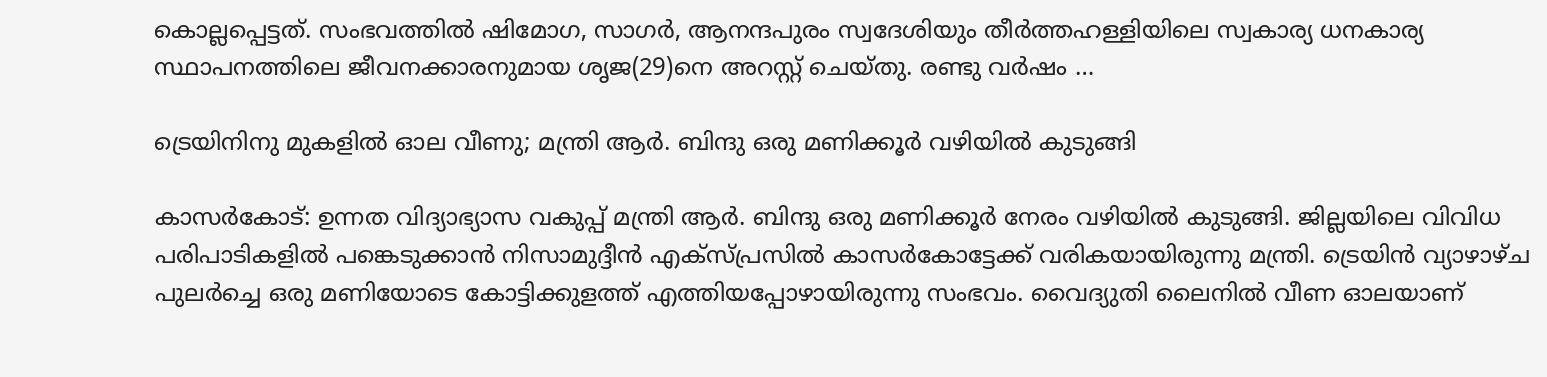കൊല്ലപ്പെട്ടത്. സംഭവത്തില്‍ ഷിമോഗ, സാഗര്‍, ആനന്ദപുരം സ്വദേശിയും തീര്‍ത്തഹള്ളിയിലെ സ്വകാര്യ ധനകാര്യ സ്ഥാപനത്തിലെ ജീവനക്കാരനുമായ ശൃജ(29)നെ അറസ്റ്റ് ചെയ്തു. രണ്ടു വര്‍ഷം …

ട്രെയിനിനു മുകളില്‍ ഓല വീണു; മന്ത്രി ആര്‍. ബിന്ദു ഒരു മണിക്കൂര്‍ വഴിയില്‍ കുടുങ്ങി

കാസര്‍കോട്: ഉന്നത വിദ്യാഭ്യാസ വകുപ്പ് മന്ത്രി ആര്‍. ബിന്ദു ഒരു മണിക്കൂര്‍ നേരം വഴിയില്‍ കുടുങ്ങി. ജില്ലയിലെ വിവിധ പരിപാടികളില്‍ പങ്കെടുക്കാന്‍ നിസാമുദ്ദീന്‍ എക്‌സ്പ്രസില്‍ കാസര്‍കോട്ടേക്ക് വരികയായിരുന്നു മന്ത്രി. ട്രെയിന്‍ വ്യാഴാഴ്ച പുലര്‍ച്ചെ ഒരു മണിയോടെ കോട്ടിക്കുളത്ത് എത്തിയപ്പോഴായിരുന്നു സംഭവം. വൈദ്യുതി ലൈനില്‍ വീണ ഓലയാണ്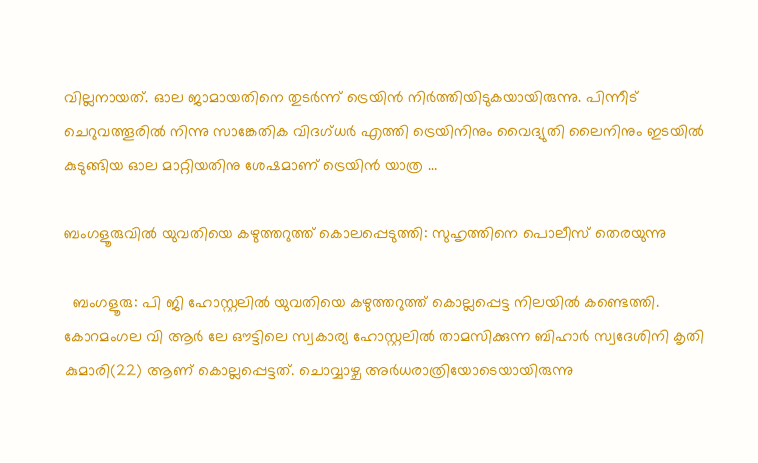വില്ലനായത്. ഓല ജാമായതിനെ തുടര്‍ന്ന് ട്രെയിന്‍ നിര്‍ത്തിയിടുകയായിരുന്നു. പിന്നീട് ചെറുവത്തൂരില്‍ നിന്നു സാങ്കേതിക വിദഗ്ധര്‍ എത്തി ട്രെയിനിനും വൈദ്യുതി ലൈനിനും ഇടയില്‍ കുടുങ്ങിയ ഓല മാറ്റിയതിനു ശേഷമാണ് ട്രെയിന്‍ യാത്ര …

ബംഗളൂരുവിൽ യുവതിയെ കഴുത്തറുത്ത് കൊലപ്പെടുത്തി: സുഹൃത്തിനെ പൊലീസ് തെരയുന്നു

  ബംഗളൂരു: പി ജി ഹോസ്റ്റലില്‍ യുവതിയെ കഴുത്തറുത്ത് കൊല്ലപ്പെട്ട നിലയില്‍ കണ്ടെത്തി. കോറമംഗല വി ആര്‍ ലേ ഔട്ടിലെ സ്വകാര്യ ഹോസ്റ്റലില്‍ താമസിക്കുന്ന ബിഹാര്‍ സ്വദേശിനി കൃതി കുമാരി(22) ആണ് കൊല്ലപ്പെട്ടത്. ചൊവ്വാഴ്ച അര്‍ധരാത്രിയോടെയായിരുന്നു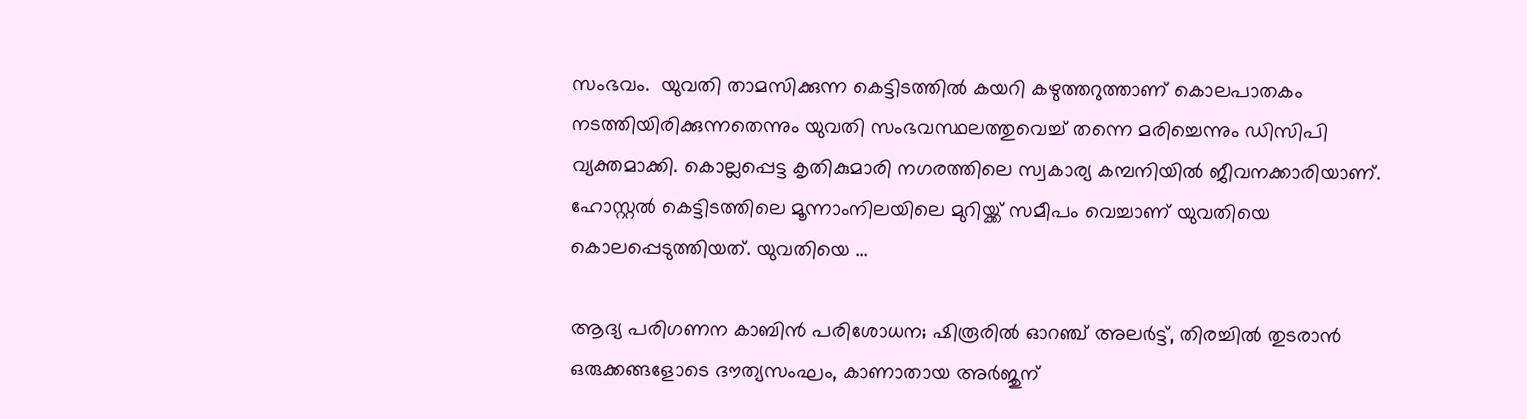സംഭവം.  യുവതി താമസിക്കുന്ന കെട്ടിടത്തില്‍ കയറി കഴുത്തറുത്താണ് കൊലപാതകം നടത്തിയിരിക്കുന്നതെന്നും യുവതി സംഭവസ്ഥലത്തുവെച്ച് തന്നെ മരിച്ചെന്നും ഡിസിപി വ്യക്തമാക്കി. കൊല്ലപ്പെട്ട കൃതികുമാരി നഗരത്തിലെ സ്വകാര്യ കമ്പനിയില്‍ ജീവനക്കാരിയാണ്. ഹോസ്റ്റല്‍ കെട്ടിടത്തിലെ മൂന്നാംനിലയിലെ മുറിയ്ക്ക് സമീപം വെച്ചാണ് യുവതിയെ കൊലപ്പെടുത്തിയത്. യുവതിയെ …

ആദ്യ പരിഗണന കാബിൻ പരിശോധന; ഷിരൂരിൽ ഓറഞ്ച് അലർട്ട്, തിരച്ചിൽ തുടരാൻ ഒരുക്കങ്ങളോടെ ദൗത്യസംഘം, കാണാതായ അർജുന്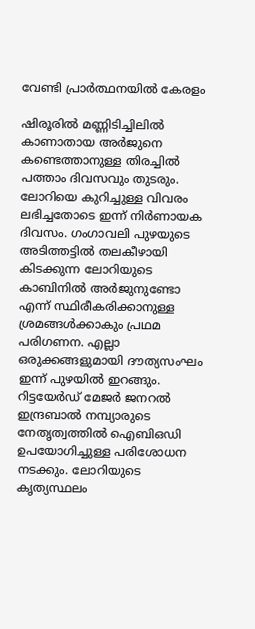വേണ്ടി പ്രാർത്ഥനയിൽ കേരളം

ഷിരൂരിൽ മണ്ണിടിച്ചിലിൽ കാണാതായ അർജുനെ കണ്ടെത്താനുള്ള തിരച്ചിൽ പത്താം ദിവസവും തുടരും. ലോറിയെ കുറിച്ചുള്ള വിവരം ലഭിച്ചതോടെ ഇന്ന് നിർണായക ദിവസം. ഗംഗാവലി പുഴയുടെ അടിത്തട്ടിൽ തലകീഴായി കിടക്കുന്ന ലോറിയുടെ കാബിനിൽ അർജുനുണ്ടോ എന്ന് സ്ഥിരീകരിക്കാനുള്ള ശ്രമങ്ങൾക്കാകും പ്രഥമ പരിഗണന. എല്ലാ ഒരുക്കങ്ങളുമായി ദൗത്യസംഘം ഇന്ന് പുഴയിൽ ഇറങ്ങും. റിട്ടയേർഡ് മേജർ ജനറൽ ഇന്ദ്രബാൽ നമ്പ്യാരുടെ നേതൃത്വത്തിൽ ഐബിഒഡി ഉപയോഗിച്ചുള്ള പരിശോധന നടക്കും. ലോറിയുടെ കൃത്യസ്ഥലം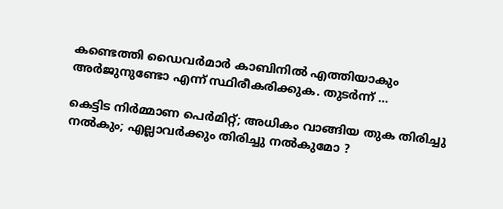കണ്ടെത്തി ഡൈവർമാർ കാബിനിൽ എത്തിയാകും അർജുനുണ്ടോ എന്ന് സ്ഥിരീകരിക്കുക. തുടർന്ന് …

കെട്ടിട നിർമ്മാണ പെർമിറ്റ്; അധികം വാങ്ങിയ തുക തിരിച്ചു നൽകും; എല്ലാവർക്കും തിരിച്ചു നൽകുമോ ?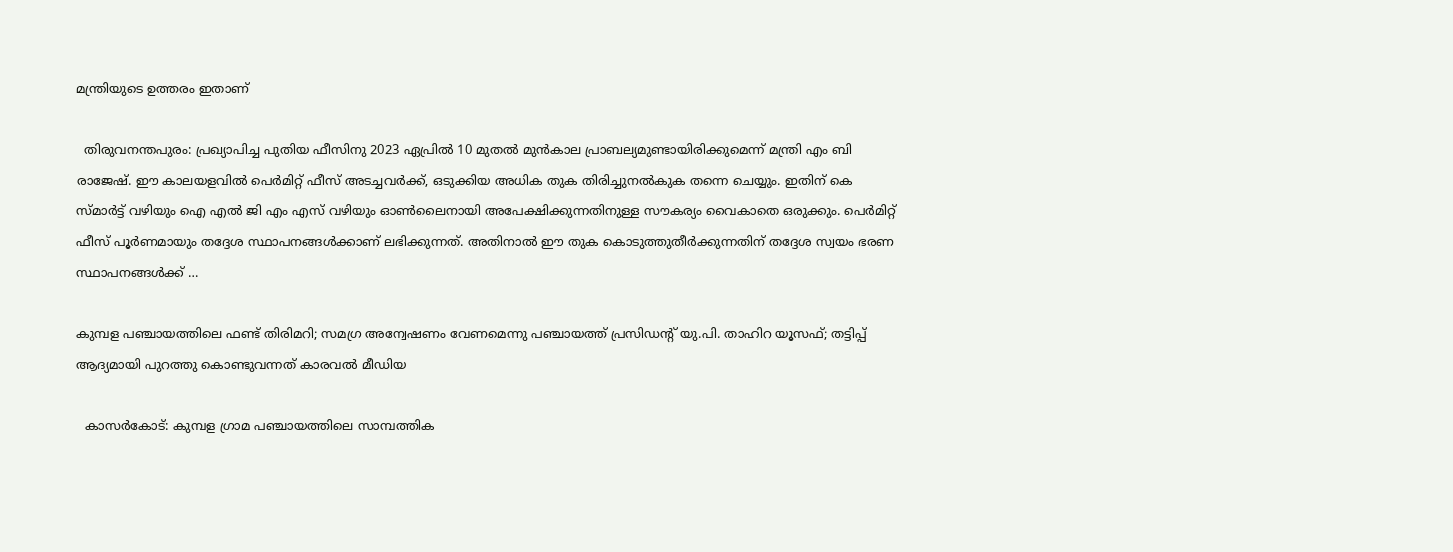മന്ത്രിയുടെ ഉത്തരം ഇതാണ്

  തിരുവനന്തപുരം: പ്രഖ്യാപിച്ച പുതിയ ഫീസിനു 2023 ഏപ്രില്‍ 10 മുതല്‍ മുന്‍കാല പ്രാബല്യമുണ്ടായിരിക്കുമെന്ന് മന്ത്രി എം ബി രാജേഷ്. ഈ കാലയളവില്‍ പെര്‍മിറ്റ് ഫീസ് അടച്ചവര്‍ക്ക്, ഒടുക്കിയ അധിക തുക തിരിച്ചുനല്‍കുക തന്നെ ചെയ്യും. ഇതിന് കെ സ്മാര്‍ട്ട് വഴിയും ഐ എല്‍ ജി എം എസ് വഴിയും ഓണ്‍ലൈനായി അപേക്ഷിക്കുന്നതിനുള്ള സൗകര്യം വൈകാതെ ഒരുക്കും. പെര്‍മിറ്റ് ഫീസ് പൂര്‍ണമായും തദ്ദേശ സ്ഥാപനങ്ങള്‍ക്കാണ് ലഭിക്കുന്നത്. അതിനാല്‍ ഈ തുക കൊടുത്തുതീര്‍ക്കുന്നതിന് തദ്ദേശ സ്വയം ഭരണ സ്ഥാപനങ്ങള്‍ക്ക് …

കുമ്പള പഞ്ചായത്തിലെ ഫണ്ട്‌ തിരിമറി; സമഗ്ര അന്വേഷണം വേണമെന്നു പഞ്ചായത്ത് പ്രസിഡൻ്റ് യു.പി. താഹിറ യൂസഫ്; തട്ടിപ്പ് ആദ്യമായി പുറത്തു കൊണ്ടുവന്നത് കാരവൽ മീഡിയ

  കാസർകോട്: കുമ്പള ഗ്രാമ പഞ്ചായത്തിലെ സാമ്പത്തിക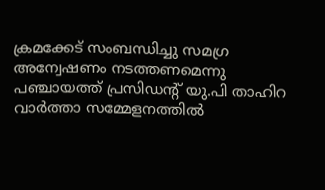ക്രമക്കേട്‌ സംബന്ധിച്ചു സമഗ്ര അന്വേഷണം നടത്തണമെന്നു പഞ്ചായത്ത് പ്രസിഡൻ്റ് യു.പി താഹിറ വാർത്താ സമ്മേളനത്തിൽ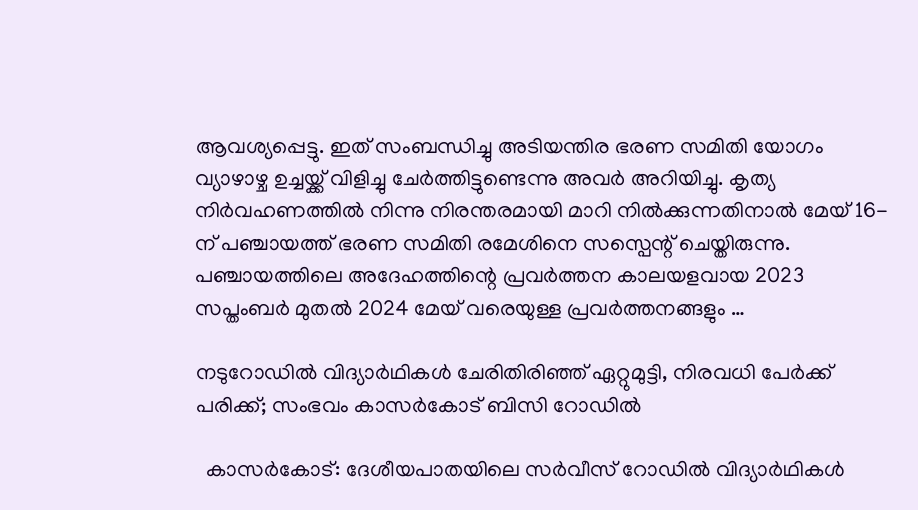ആവശ്യപ്പെട്ടു. ഇത് സംബന്ധിച്ചു അടിയന്തിര ഭരണ സമിതി യോഗം വ്യാഴാഴ്ച ഉച്ചയ്ക്ക് വിളിച്ചു ചേർത്തിട്ടുണ്ടെന്നു അവർ അറിയിച്ചു. കൃത്യ നിർവഹണത്തിൽ നിന്നു നിരന്തരമായി മാറി നിൽക്കുന്നതിനാൽ മേയ് 16-ന് പഞ്ചായത്ത് ഭരണ സമിതി രമേശിനെ സസ്പെന്റ് ചെയ്തിരുന്നു. പഞ്ചായത്തിലെ അദേഹത്തിന്റെ പ്രവർത്തന കാലയളവായ 2023 സപ്തംബർ മുതൽ 2024 മേയ് വരെയുള്ള പ്രവർത്തനങ്ങളും …

നടുറോഡിൽ വിദ്യാർഥികൾ ചേരിതിരിഞ്ഞ് ഏറ്റുമുട്ടി, നിരവധി പേർക്ക് പരിക്ക്; സംഭവം കാസർകോട് ബിസി റോഡിൽ

  കാസർകോട്: ദേശീയപാതയിലെ സർവീസ് റോഡിൽ വിദ്യാർഥികൾ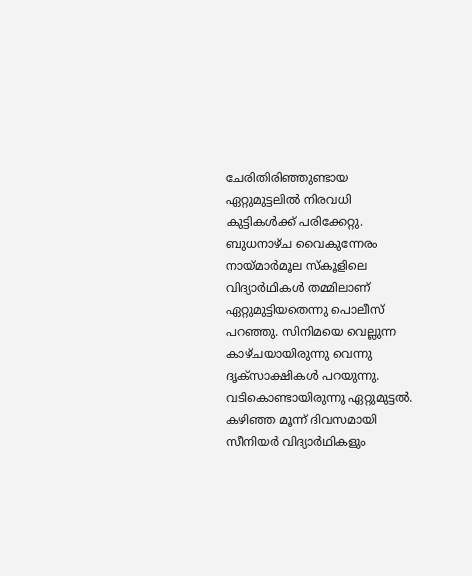ചേരിതിരിഞ്ഞുണ്ടായ ഏറ്റുമുട്ടലിൽ നിരവധി കുട്ടികൾക്ക് പരിക്കേറ്റു. ബുധനാഴ്ച വൈകുന്നേരം നായ്മ‌ാർമൂല സ്കൂളിലെ വിദ്യാർഥികൾ തമ്മിലാണ് ഏറ്റുമുട്ടിയതെന്നു പൊലീസ് പറഞ്ഞു. സിനിമയെ വെല്ലുന്ന കാഴ്ചയായിരുന്നു വെന്നു ദൃക്സാക്ഷികൾ പറയുന്നു. വടികൊണ്ടായിരുന്നു ഏറ്റുമുട്ടൽ. കഴിഞ്ഞ മൂന്ന് ദിവസമായി സീനിയർ വിദ്യാർഥികളും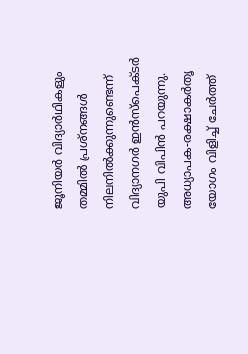ജൂനിയർ വിദ്യാർഥികളും തമ്മിൽ പ്രശ്‌നങ്ങൾ നിലനിൽക്കുന്നുണ്ടെന്ന് വിദ്യാനഗർ ഇൻസ്പെക്ടർ യുപി വിപിൻ പറയുന്നു. അധ്യാപക-രക്ഷാകർതൃ യോഗം വിളിച്ച് ചേർത്ത്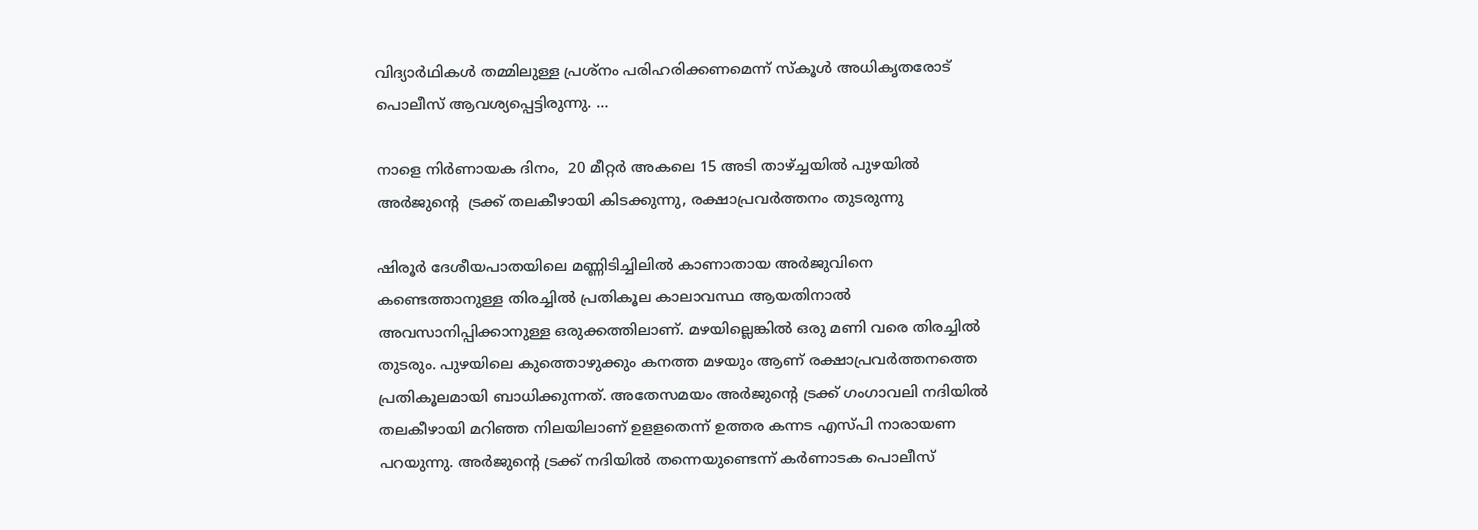വിദ്യാർഥികൾ തമ്മിലുള്ള പ്രശ്ന‌ം പരിഹരിക്കണമെന്ന് സ്കൂൾ അധികൃതരോട് പൊലീസ് ആവശ്യപ്പെട്ടിരുന്നു. …

നാളെ നിർണായക ദിനം,  20 മീറ്റർ അകലെ 15 അടി താഴ്ച്ചയിൽ പുഴയിൽ അർജുന്റെ  ട്രക്ക് തലകീഴായി കിടക്കുന്നു, രക്ഷാപ്രവർത്തനം തുടരുന്നു

ഷിരൂർ ദേശീയപാതയിലെ മണ്ണിടിച്ചിലിൽ കാണാതായ അർജുവിനെ കണ്ടെത്താനുള്ള തിരച്ചിൽ പ്രതികൂല കാലാവസ്ഥ ആയതിനാൽ അവസാനിപ്പിക്കാനുള്ള ഒരുക്കത്തിലാണ്. മഴയില്ലെങ്കിൽ ഒരു മണി വരെ തിരച്ചിൽ തുടരും. പുഴയിലെ കുത്തൊഴുക്കും കനത്ത മഴയും ആണ് രക്ഷാപ്രവർത്തനത്തെ പ്രതികൂലമായി ബാധിക്കുന്നത്. അതേസമയം അർജുന്റെ ട്രക്ക് ഗംഗാവലി നദിയിൽ തലകീഴായി മറിഞ്ഞ നിലയിലാണ് ഉളളതെന്ന് ഉത്തര കന്നട എസ്പി നാരായണ പറയുന്നു. അർജുന്റെ ട്രക്ക് നദിയിൽ തന്നെയുണ്ടെന്ന് കർണാടക പൊലീസ്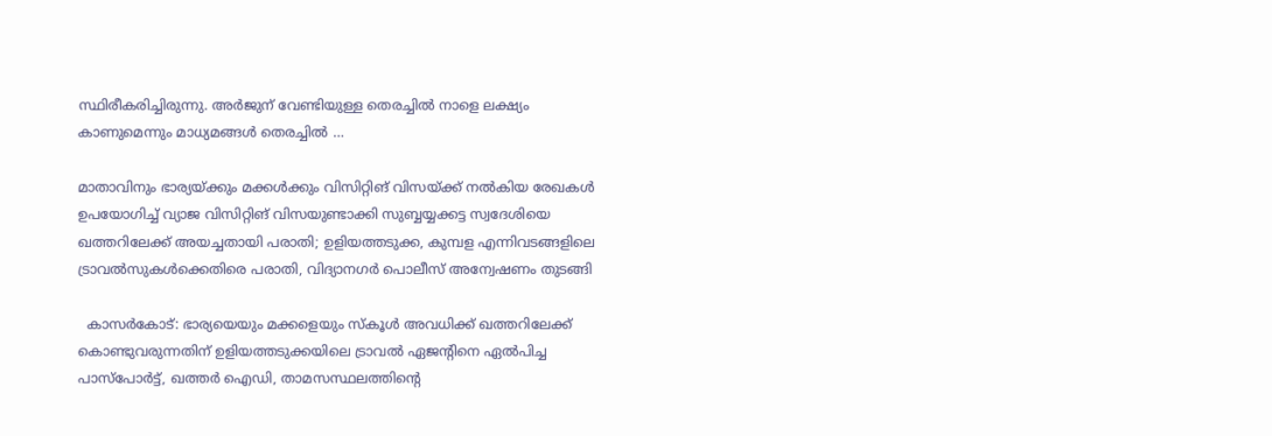സ്ഥിരീകരിച്ചിരുന്നു. അർജുന് വേണ്ടിയുള്ള തെരച്ചിൽ നാളെ ലക്ഷ്യം കാണുമെന്നും മാധ്യമങ്ങൾ തെരച്ചിൽ …

മാതാവിനും ഭാര്യയ്ക്കും മക്കള്‍ക്കും വിസിറ്റിങ് വിസയ്ക്ക് നല്‍കിയ രേഖകള്‍ ഉപയോഗിച്ച് വ്യാജ വിസിറ്റിങ് വിസയുണ്ടാക്കി സുബ്ബയ്യക്കട്ട സ്വദേശിയെ ഖത്തറിലേക്ക് അയച്ചതായി പരാതി; ഉളിയത്തടുക്ക, കുമ്പള എന്നിവടങ്ങളിലെ ട്രാവല്‍സുകള്‍ക്കെതിരെ പരാതി, വിദ്യാനഗര്‍ പൊലീസ് അന്വേഷണം തുടങ്ങി

  കാസര്‍കോട്: ഭാര്യയെയും മക്കളെയും സ്‌കൂള്‍ അവധിക്ക് ഖത്തറിലേക്ക് കൊണ്ടുവരുന്നതിന് ഉളിയത്തടുക്കയിലെ ട്രാവല്‍ ഏജന്റിനെ ഏല്‍പിച്ച പാസ്‌പോര്‍ട്ട്, ഖത്തര്‍ ഐഡി, താമസസ്ഥലത്തിന്റെ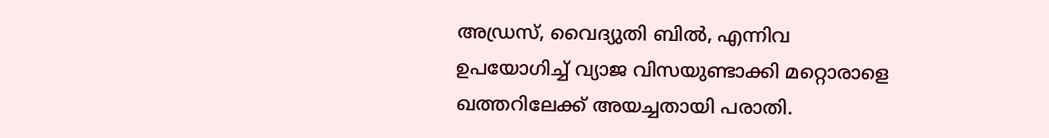അഡ്രസ്, വൈദ്യുതി ബില്‍, എന്നിവ ഉപയോഗിച്ച് വ്യാജ വിസയുണ്ടാക്കി മറ്റൊരാളെ ഖത്തറിലേക്ക് അയച്ചതായി പരാതി.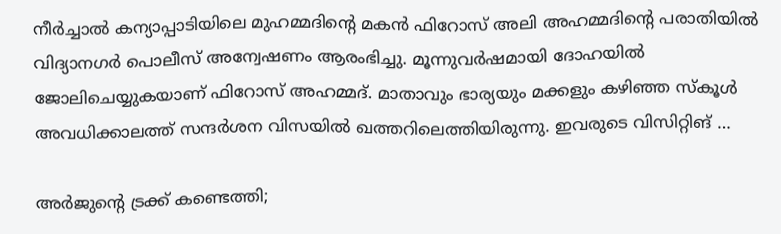നീര്‍ച്ചാല്‍ കന്യാപ്പാടിയിലെ മുഹമ്മദിന്റെ മകന്‍ ഫിറോസ് അലി അഹമ്മദിന്റെ പരാതിയില്‍ വിദ്യാനഗര്‍ പൊലീസ് അന്വേഷണം ആരംഭിച്ചു. മൂന്നുവര്‍ഷമായി ദോഹയില്‍ ജോലിചെയ്യുകയാണ് ഫിറോസ് അഹമ്മദ്. മാതാവും ഭാര്യയും മക്കളും കഴിഞ്ഞ സ്‌കൂള്‍ അവധിക്കാലത്ത് സന്ദര്‍ശന വിസയില്‍ ഖത്തറിലെത്തിയിരുന്നു. ഇവരുടെ വിസിറ്റിങ് …

അര്‍ജുന്റെ ട്രക്ക് കണ്ടെത്തി;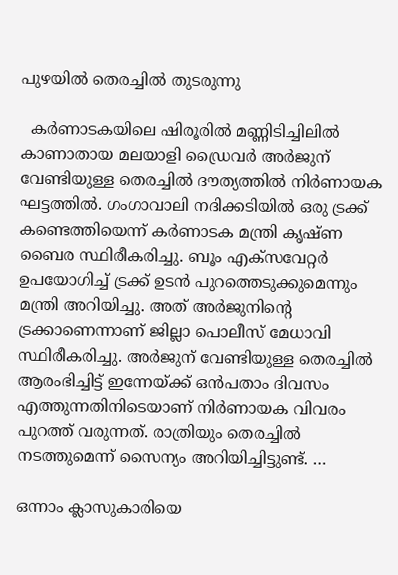പുഴയില്‍ തെരച്ചില്‍ തുടരുന്നു

  കര്‍ണാടകയിലെ ഷിരൂരില്‍ മണ്ണിടിച്ചിലില്‍ കാണാതായ മലയാളി ഡ്രൈവര്‍ അര്‍ജുന് വേണ്ടിയുള്ള തെരച്ചില്‍ ദൗത്യത്തില്‍ നിര്‍ണായക ഘട്ടത്തില്‍. ഗംഗാവാലി നദിക്കടിയില്‍ ഒരു ട്രക്ക് കണ്ടെത്തിയെന്ന് കര്‍ണാടക മന്ത്രി കൃഷ്ണ ബൈര സ്ഥിരീകരിച്ചു. ബൂം എക്‌സവേറ്റര്‍ ഉപയോഗിച്ച് ട്രക്ക് ഉടന്‍ പുറത്തെടുക്കുമെന്നും മന്ത്രി അറിയിച്ചു. അത് അര്‍ജുനിന്റെ ട്രക്കാണെന്നാണ് ജില്ലാ പൊലീസ് മേധാവി സ്ഥിരീകരിച്ചു. അര്‍ജുന് വേണ്ടിയുള്ള തെരച്ചില്‍ ആരംഭിച്ചിട്ട് ഇന്നേയ്ക്ക് ഒന്‍പതാം ദിവസം എത്തുന്നതിനിടെയാണ് നിര്‍ണായക വിവരം പുറത്ത് വരുന്നത്. രാത്രിയും തെരച്ചില്‍ നടത്തുമെന്ന് സൈന്യം അറിയിച്ചിട്ടുണ്ട്. …

ഒന്നാം ക്ലാസുകാരിയെ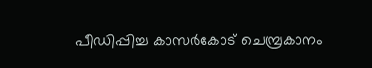പീഡിപ്പിച്ച കാസര്‍കോട് ചെമ്പ്രകാനം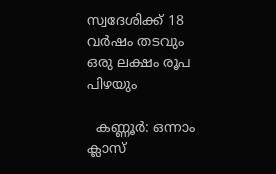സ്വദേശിക്ക് 18 വര്‍ഷം തടവും ഒരു ലക്ഷം രൂപ പിഴയും

  കണ്ണൂര്‍: ഒന്നാം ക്ലാസ്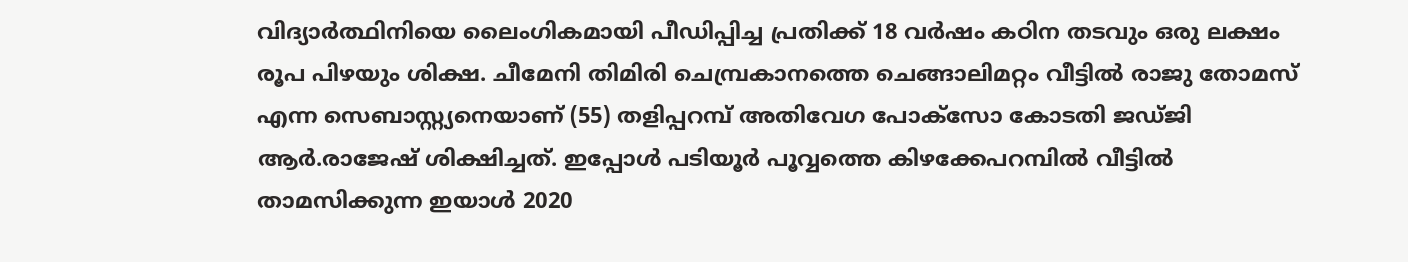വിദ്യാര്‍ത്ഥിനിയെ ലൈംഗികമായി പീഡിപ്പിച്ച പ്രതിക്ക് 18 വര്‍ഷം കഠിന തടവും ഒരു ലക്ഷം രൂപ പിഴയും ശിക്ഷ. ചീമേനി തിമിരി ചെമ്പ്രകാനത്തെ ചെങ്ങാലിമറ്റം വീട്ടില്‍ രാജു തോമസ് എന്ന സെബാസ്റ്റ്യനെയാണ് (55) തളിപ്പറമ്പ് അതിവേഗ പോക്‌സോ കോടതി ജഡ്ജി ആര്‍.രാജേഷ് ശിക്ഷിച്ചത്. ഇപ്പോള്‍ പടിയൂര്‍ പൂവ്വത്തെ കിഴക്കേപറമ്പില്‍ വീട്ടില്‍ താമസിക്കുന്ന ഇയാള്‍ 2020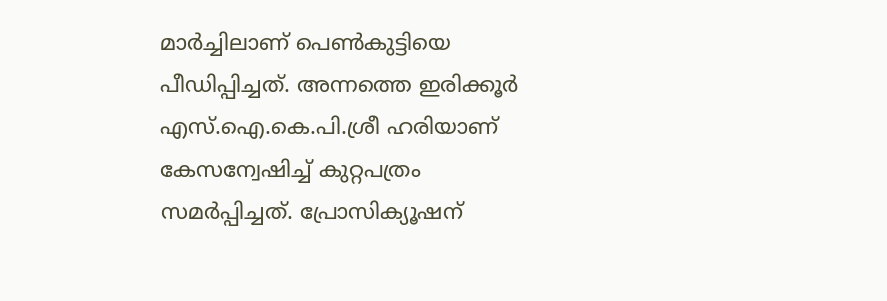മാര്‍ച്ചിലാണ് പെണ്‍കുട്ടിയെ പീഡിപ്പിച്ചത്. അന്നത്തെ ഇരിക്കൂര്‍ എസ്.ഐ.കെ.പി.ശ്രീ ഹരിയാണ് കേസന്വേഷിച്ച് കുറ്റപത്രം സമര്‍പ്പിച്ചത്. പ്രോസിക്യൂഷന്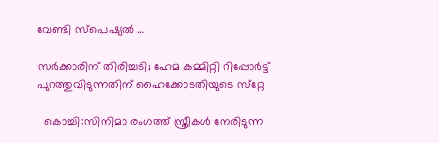വേണ്ടി സ്‌പെഷ്യല്‍ …

സര്‍ക്കാരിന് തിരിച്ചടി; ഹേമ കമ്മിറ്റി റിപ്പോര്‍ട്ട് പുറത്തുവിടുന്നതിന് ഹൈക്കോടതിയുടെ സ്‌റ്റേ

  കൊച്ചി:സിനിമാ രംഗത്ത് സ്ത്രീകള്‍ നേരിടുന്ന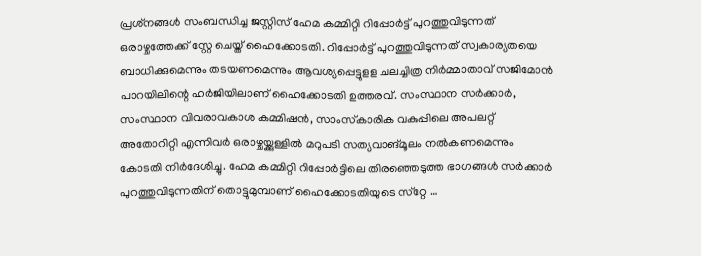പ്രശ്‌നങ്ങള്‍ സംബന്ധിച്ച ജസ്റ്റിസ് ഹേമ കമ്മിറ്റി റിപ്പോര്‍ട്ട് പുറത്തുവിടുന്നത് ഒരാഴ്ചത്തേക്ക് സ്റ്റേ ചെയ്ത് ഹൈക്കോടതി. റിപ്പോര്‍ട്ട് പുറത്തുവിടുന്നത് സ്വകാര്യതയെ ബാധിക്കുമെന്നും തടയണമെന്നും ആവശ്യപ്പെട്ടുളള ചലച്ചിത്ര നിര്‍മ്മാതാവ് സജിമോന്‍ പാറയിലിന്റെ ഹര്‍ജിയിലാണ് ഹൈക്കോടതി ഉത്തരവ്. സംസ്ഥാന സര്‍ക്കാര്‍, സംസ്ഥാന വിവരാവകാശ കമ്മിഷന്‍, സാംസ്‌കാരിക വകുപ്പിലെ അപലറ്റ്  അതോറിറ്റി എന്നിവര്‍ ഒരാഴ്ചയ്ക്കുള്ളില്‍ മറുപടി സത്യവാങ്മൂലം നല്‍കണമെന്നും കോടതി നിര്‍ദേശിച്ചു. ഹേമ കമ്മിറ്റി റിപ്പോര്‍ട്ടിലെ തിരഞ്ഞെടുത്ത ഭാഗങ്ങള്‍ സര്‍ക്കാര്‍ പുറത്തുവിടുന്നതിന് തൊട്ടുമുമ്പാണ് ഹൈക്കോടതിയുടെ സ്‌റ്റേ …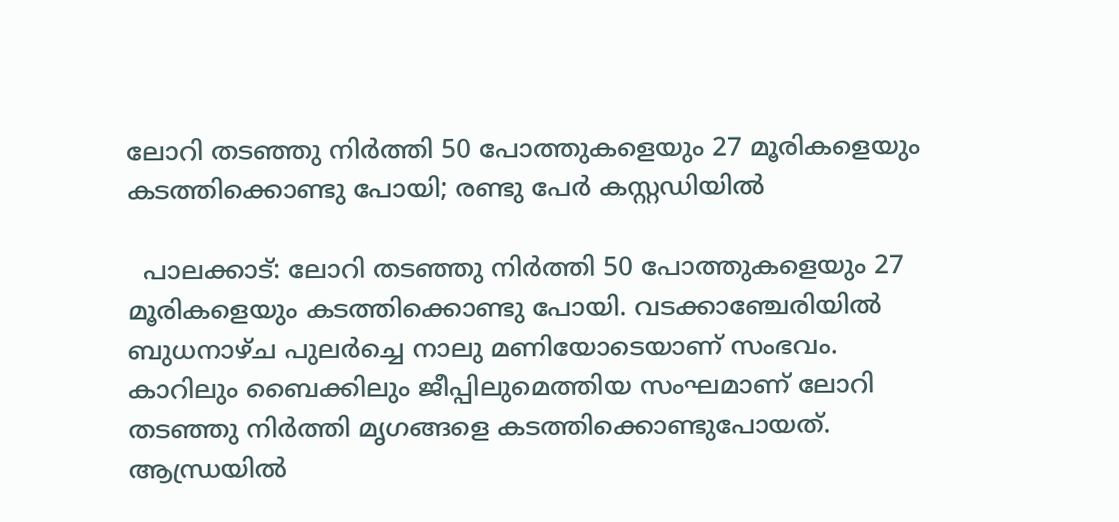ലോറി തടഞ്ഞു നിര്‍ത്തി 50 പോത്തുകളെയും 27 മൂരികളെയും കടത്തിക്കൊണ്ടു പോയി; രണ്ടു പേര്‍ കസ്റ്റഡിയില്‍

  പാലക്കാട്: ലോറി തടഞ്ഞു നിര്‍ത്തി 50 പോത്തുകളെയും 27 മൂരികളെയും കടത്തിക്കൊണ്ടു പോയി. വടക്കാഞ്ചേരിയില്‍ ബുധനാഴ്ച പുലര്‍ച്ചെ നാലു മണിയോടെയാണ് സംഭവം. കാറിലും ബൈക്കിലും ജീപ്പിലുമെത്തിയ സംഘമാണ് ലോറി തടഞ്ഞു നിര്‍ത്തി മൃഗങ്ങളെ കടത്തിക്കൊണ്ടുപോയത്. ആന്ധ്രയില്‍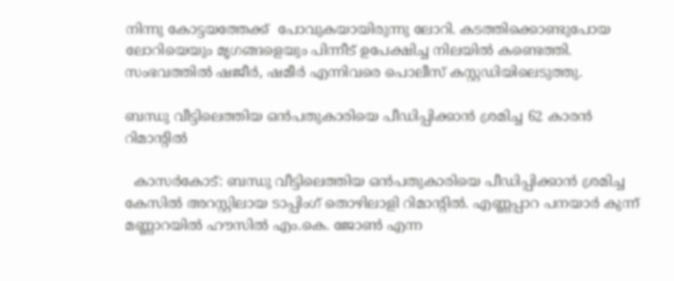നിന്നു കോട്ടയത്തേക്ക്  പോവുകയായിരുന്നു ലോറി. കടത്തിക്കൊണ്ടുപോയ ലോറിയെയും മൃഗങ്ങളെയും പിന്നീട് ഉപേക്ഷിച്ച നിലയില്‍ കണ്ടെത്തി. സംഭവത്തില്‍ ഷജീര്‍, ഷമീര്‍ എന്നിവരെ പൊലീസ് കസ്റ്റഡിയിലെടുത്തു.

ബന്ധു വീട്ടിലെത്തിയ ഒന്‍പതുകാരിയെ പീഡിപ്പിക്കാന്‍ ശ്രമിച്ച 62 കാരന്‍ റിമാന്റില്‍

  കാസര്‍കോട്: ബന്ധു വീട്ടിലെത്തിയ ഒന്‍പതുകാരിയെ പീഡിപ്പിക്കാന്‍ ശ്രമിച്ച കേസില്‍ അറസ്റ്റിലായ ടാപ്പിംഗ് തൊഴിലാളി റിമാന്റില്‍. എണ്ണപ്പാറ പനയാര്‍ കുന്ന് മണ്ണാറയില്‍ ഹൗസില്‍ എം.കെ. ജോണ്‍ എന്ന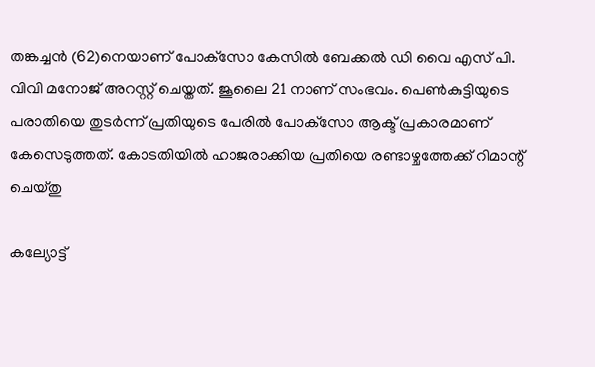തങ്കച്ചന്‍ (62)നെയാണ് പോക്‌സോ കേസില്‍ ബേക്കല്‍ ഡി വൈ എസ് പി. വിവി മനോജ് അറസ്റ്റ് ചെയ്തത്. ജൂലൈ 21 നാണ് സംഭവം. പെണ്‍കുട്ടിയുടെ പരാതിയെ തുടര്‍ന്ന് പ്രതിയുടെ പേരില്‍ പോക്‌സോ ആക്ട് പ്രകാരമാണ് കേസെടുത്തത്. കോടതിയില്‍ ഹാജരാക്കിയ പ്രതിയെ രണ്ടാഴ്ചത്തേക്ക് റിമാന്റ് ചെയ്തു

കല്യോട്ട്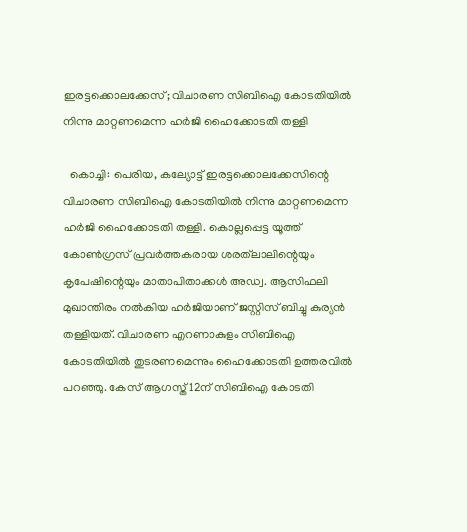ഇരട്ടക്കൊലക്കേസ്; വിചാരണ സിബിഐ കോടതിയില്‍ നിന്നു മാറ്റണമെന്ന ഹര്‍ജി ഹൈക്കോടതി തള്ളി

  കൊച്ചി: പെരിയ, കല്യോട്ട് ഇരട്ടക്കൊലക്കേസിന്റെ വിചാരണ സിബിഐ കോടതിയില്‍ നിന്നു മാറ്റണമെന്ന ഹര്‍ജി ഹൈക്കോടതി തള്ളി. കൊല്ലപ്പെട്ട യൂത്ത് കോണ്‍ഗ്രസ് പ്രവര്‍ത്തകരായ ശരത്‌ലാലിന്റെയും കൃപേഷിന്റെയും മാതാപിതാക്കള്‍ അഡ്വ. ആസിഫലി മുഖാന്തിരം നല്‍കിയ ഹര്‍ജിയാണ് ജസ്റ്റിസ് ബിച്ചു കുര്യന്‍ തള്ളിയത്. വിചാരണ എറണാകുളം സിബിഐ കോടതിയില്‍ തുടരണമെന്നും ഹൈക്കോടതി ഉത്തരവില്‍ പറഞ്ഞു. കേസ് ആഗസ്ത് 12ന് സിബിഐ കോടതി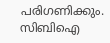പരിഗണിക്കും. സിബിഐ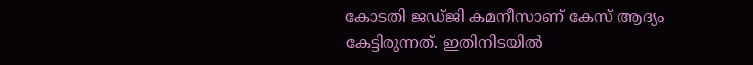കോടതി ജഡ്ജി കമനീസാണ് കേസ് ആദ്യം കേട്ടിരുന്നത്. ഇതിനിടയില്‍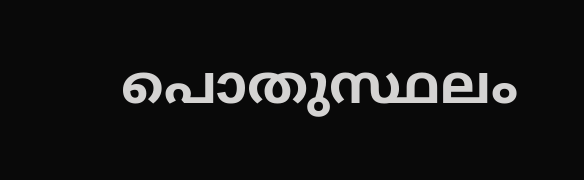പൊതുസ്ഥലം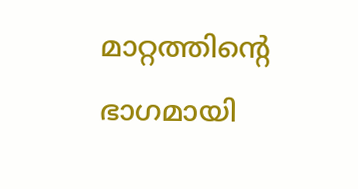മാറ്റത്തിന്റെ ഭാഗമായി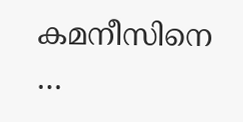കമനീസിനെ …